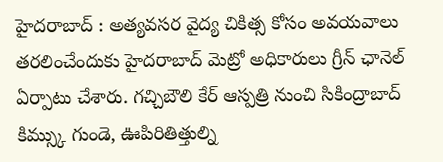హైదరాబాద్ : అత్యవసర వైద్య చికిత్స కోసం అవయవాలు తరలించేందుకు హైదరాబాద్ మెట్రో అధికారులు గ్రీన్ ఛానెల్ ఏర్పాటు చేశారు. గచ్చిబౌలి కేర్ ఆస్పత్రి నుంచి సికింద్రాబాద్ కిమ్స్కు గుండె, ఊపిరితిత్తుల్ని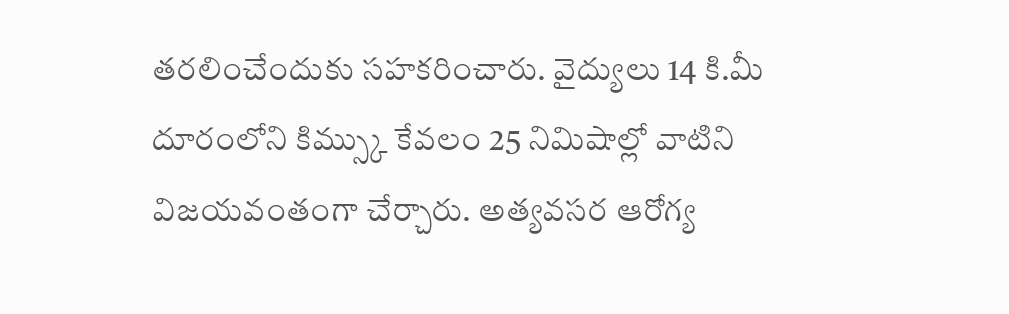తరలించేందుకు సహకరించారు. వైద్యులు 14 కి.మీ దూరంలోని కిమ్స్కు కేవలం 25 నిమిషాల్లో వాటిని విజయవంతంగా చేర్చారు. అత్యవసర ఆరోగ్య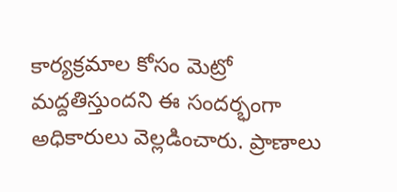కార్యక్రమాల కోసం మెట్రో మద్దతిస్తుందని ఈ సందర్భంగా అధికారులు వెల్లడించారు. ప్రాణాలు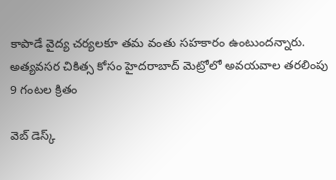కాపాడే వైద్య చర్యలకూ తమ వంతు సహకారం ఉంటుందన్నారు.
అత్యవసర చికిత్స కోసం హైదరాబాద్ మెట్రోలో అవయవాల తరలింపు
9 గంటల క్రితం

వెబ్ డెస్క్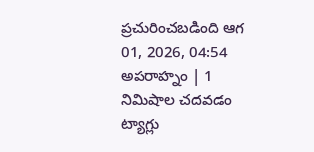ప్రచురించబడింది ఆగ 01, 2026, 04:54 అపరాహ్నం | 1 నిమిషాల చదవడం
ట్యాగ్లు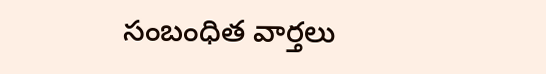సంబంధిత వార్తలు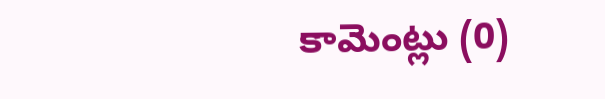కామెంట్లు (0)